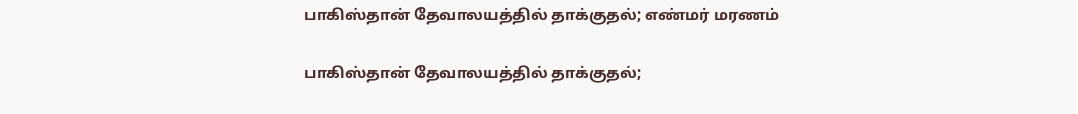பாகிஸ்தான் தேவாலயத்தில் தாக்குதல்; எண்மர் மரணம்

பாகிஸ்தான் தேவாலயத்தில் தாக்குதல்;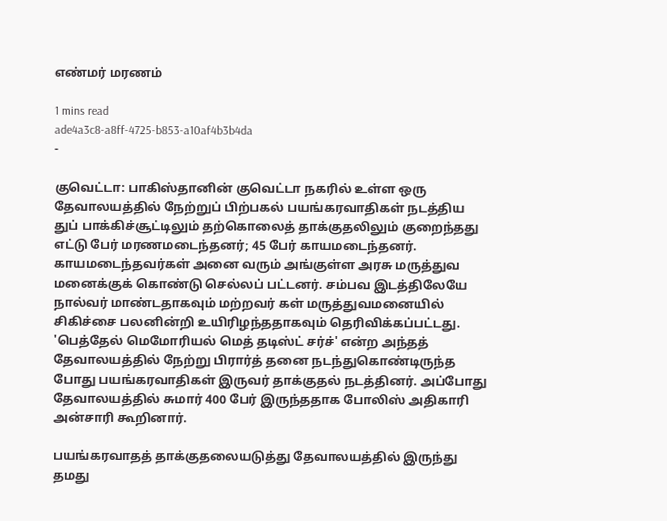எண்மர் மரணம்

1 mins read
ade4a3c8-a8ff-4725-b853-a10af4b3b4da
-

குவெட்டா: பாகிஸ்தானின் குவெட்டா நகரில் உள்ள ஒரு தேவாலயத்தில் நேற்றுப் பிற்பகல் பயங்கரவாதிகள் நடத்திய துப் பாக்கிச்சூட்டிலும் தற்கொலைத் தாக்குதலிலும் குறைந்தது எட்டு பேர் மரணமடைந்தனர்; 45 பேர் காயமடைந்தனர். காயமடைந்தவர்கள் அனை வரும் அங்குள்ள அரசு மருத்துவ மனைக்குக் கொண்டு செல்லப் பட்டனர். சம்பவ இடத்திலேயே நால்வர் மாண்டதாகவும் மற்றவர் கள் மருத்துவமனையில் சிகிச்சை பலனின்றி உயிரிழந்ததாகவும் தெரிவிக்கப்பட்டது. 'பெத்தேல் மெமோரியல் மெத் தடிஸ்ட் சர்ச்' என்ற அந்தத் தேவாலயத்தில் நேற்று பிரார்த் தனை நடந்துகொண்டிருந்த போது பயங்கரவாதிகள் இருவர் தாக்குதல் நடத்தினர். அப்போது தேவாலயத்தில் சுமார் 400 பேர் இருந்ததாக போலிஸ் அதிகாரி அன்சாரி கூறினார்.

பயங்கரவாதத் தாக்குதலையடுத்து தேவாலயத்தில் இருந்து தமது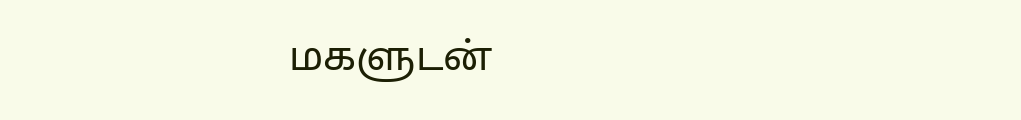மகளுடன்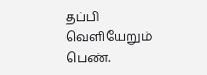தப்பி வெளியேறும் பெண்.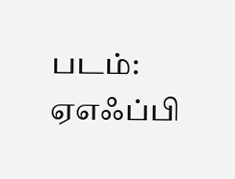படம்: ஏஎஃப்பி